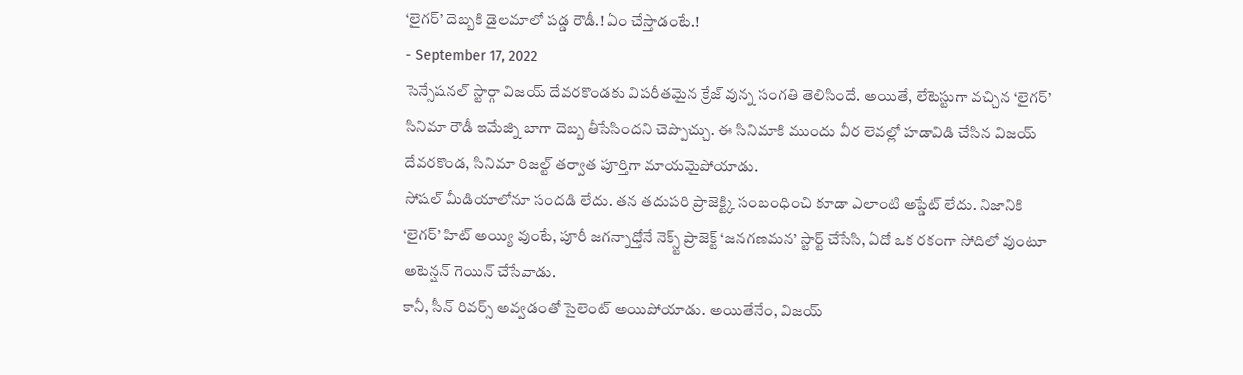‘లైగర్’ దెబ్బకి డైలమాలో పడ్డ రౌడీ.! ఏం చేస్తాడంటే.!
- September 17, 2022
సెన్సేషనల్ స్టార్గా విజయ్ దేవరకొండకు విపరీతమైన క్రేజ్ వున్న సంగతి తెలిసిందే. అయితే, లేటెస్టుగా వచ్చిన ‘లైగర్’ సినిమా రౌడీ ఇమేజ్ని బాగా దెబ్బ తీసేసిందని చెప్పొచ్చు. ఈ సినిమాకి ముందు వీర లెవల్లో హడావిడి చేసిన విజయ్ దేవరకొండ, సినిమా రిజల్ట్ తర్వాత పూర్తిగా మాయమైపోయాడు.
సోషల్ మీడియాలోనూ సందడి లేదు. తన తదుపరి ప్రాజెక్ట్కి సంబంధించి కూడా ఎలాంటి అప్డేట్ లేదు. నిజానికి ‘లైగర్’ హిట్ అయ్యి వుంటే, పూరీ జగన్నాధ్తోనే నెక్స్ట్ ప్రాజెక్ట్ ‘జనగణమన’ స్టార్ట్ చేసేసి, ఏదో ఒక రకంగా సోదిలో వుంటూ అటెన్షన్ గెయిన్ చేసేవాడు.
కానీ, సీన్ రివర్స్ అవ్వడంతో సైలెంట్ అయిపోయాడు. అయితేనేం, విజయ్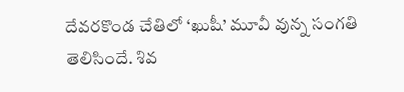దేవరకొండ చేతిలో ‘ఖుషీ’ మూవీ వున్న సంగతి తెలిసిందే. శివ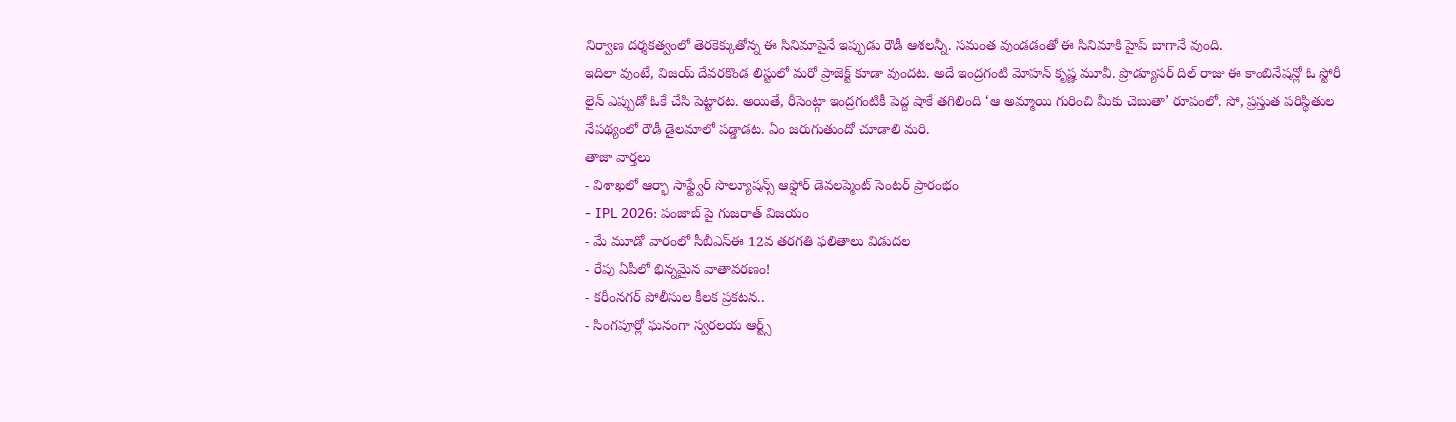నిర్వాణ దర్శకత్వంలో తెరకెక్కుతోన్న ఈ సినిమాపైనే ఇప్పుడు రౌడీ ఆశలన్నీ. సమంత వుండడంతో ఈ సినిమాకి హైప్ బాగానే వుంది.
ఇదిలా వుంటే, విజయ్ దేవరకొండ లిస్టులో మరో ప్రాజెక్ట్ కూడా వుందట. అదే ఇంద్రగంటి మోహన్ కృష్ణ మూవీ. ప్రొడ్యూసర్ దిల్ రాజు ఈ కాంబినేషన్లో ఓ స్టోరీ లైన్ ఎప్పుడో ఓకే చేసి పెట్టారట. అయితే, రీసెంట్గా ఇంద్రగంటికీ పెద్ద షాకే తగిలింది ‘ఆ అమ్మాయి గురించి మీకు చెబుతా’ రూపంలో. సో, ప్రస్తుత పరిస్థితుల నేపథ్యంలో రౌడీ డైలమాలో పడ్డాడట. ఏం జరుగుతుందో చూడాలి మరి.
తాజా వార్తలు
- విశాఖలో ఆర్భా సాఫ్ట్వేర్ సొల్యూషన్స్ ఆఫ్షోర్ డెవలప్మెంట్ సెంటర్ ప్రారంభం
- IPL 2026: పంజాబ్ పై గుజరాత్ విజయం
- మే మూడో వారంలో సీబీఎస్ఈ 12వ తరగతి ఫలితాలు విడుదల
- రేపు ఏపీలో భిన్నమైన వాతావరణం!
- కరీంనగర్ పోలీసుల కీలక ప్రకటన..
- సింగపూర్లో ఘనంగా స్వరలయ ఆర్ట్స్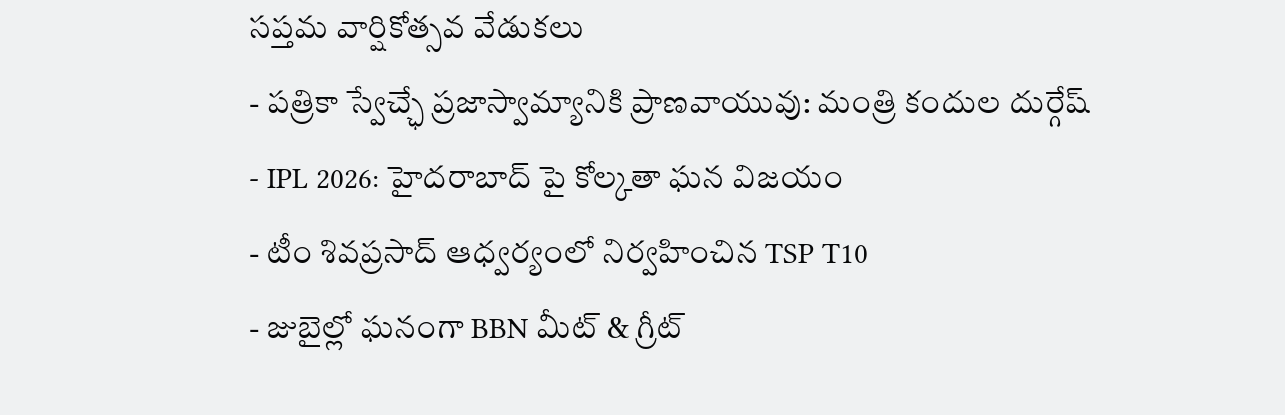సప్తమ వార్షికోత్సవ వేడుకలు
- పత్రికా స్వేచ్ఛే ప్రజాస్వామ్యానికి ప్రాణవాయువు: మంత్రి కందుల దుర్గేష్
- IPL 2026: హైదరాబాద్ పై కోల్కతా ఘన విజయం
- టీం శివప్రసాద్ ఆధ్వర్యంలో నిర్వహించిన TSP T10
- జుబైల్లో ఘనంగా BBN మీట్ & గ్రీట్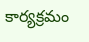కార్యక్రమం